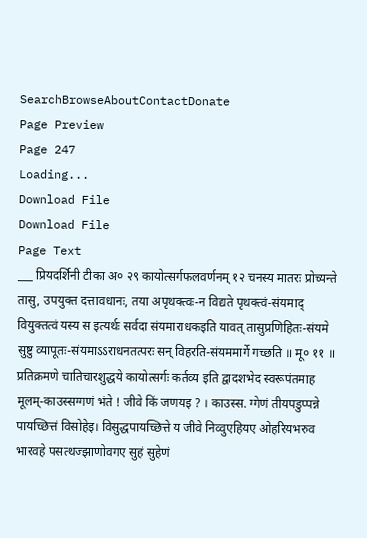SearchBrowseAboutContactDonate
Page Preview
Page 247
Loading...
Download File
Download File
Page Text
___ प्रियदर्शिनी टीका अ० २९ कायोत्सर्गफलवर्णनम् १२ चनस्य मातरः प्रोच्यन्ते तासु, उपयुक्त दत्तावधानः, तया अपृथक्त्वः-न विद्यते पृथक्त्वं-संयमाद् वियुक्तत्वं यस्य स इत्यर्थः सर्वदा संयमाराधकइति यावत् तासुप्रणिहितः-संयमे सुष्टु व्यापूतः-संयमाऽऽराधनतत्परः सन् विहरति-संयममार्गे गच्छति ॥ मू० ११ ॥ प्रतिक्रमणे चातिचारशुद्धये कायोत्सर्गः कर्तव्य इति द्वादशभेद स्वरूपंतमाह मूलम्-काउस्सग्गणं भंते ! जीवे किं जणयइ ? । काउस्स. ग्गेणं तीयपडुप्पन्ने पायच्छित्तं विसोहेइ। विसुद्धपायच्छित्ते य जीवे निव्वुएहियए ओहरियभरुव भारवहे पसत्थज्झाणोवगए सुहं सुहेणं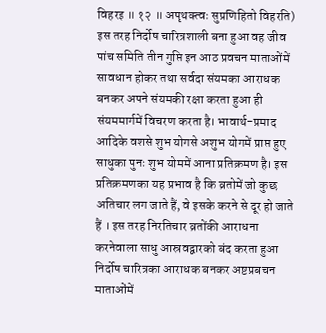विहरइ ॥ १२ ॥ अपृथक्त्वः सुप्रणिहितो विहरति) इस तरह निर्दोष चारित्रशाली बना हुआ वह जीव पांच समिति तीन गुप्ति इन आठ प्रवचन माताओंमें सावधान होकर तथा सर्वदा संयमका आराधक बनकर अपने संयमकी रक्षा करता हुआ ही संयममार्गमें विचरण करता है। भावार्थ-प्रमाद आदिके वशसे शुभ योगसे अशुभ योगमें प्राप्त हुए साधुका पुनः शुभ योममें आना प्रतिक्रमण है। इस प्रतिक्रमणका यह प्रभाव है कि व्रतोमें जो कुछ अतिचार लग जाते हैं, वे इसके करने से दूर हो जाते हैं । इस तरह निरतिचार व्रतोंकी आराधना करनेवाला साधु आस्रवद्वारको बंद करता हुआ निर्दोष चारित्रका आराधक बनकर अष्टप्रबचन माताओंमें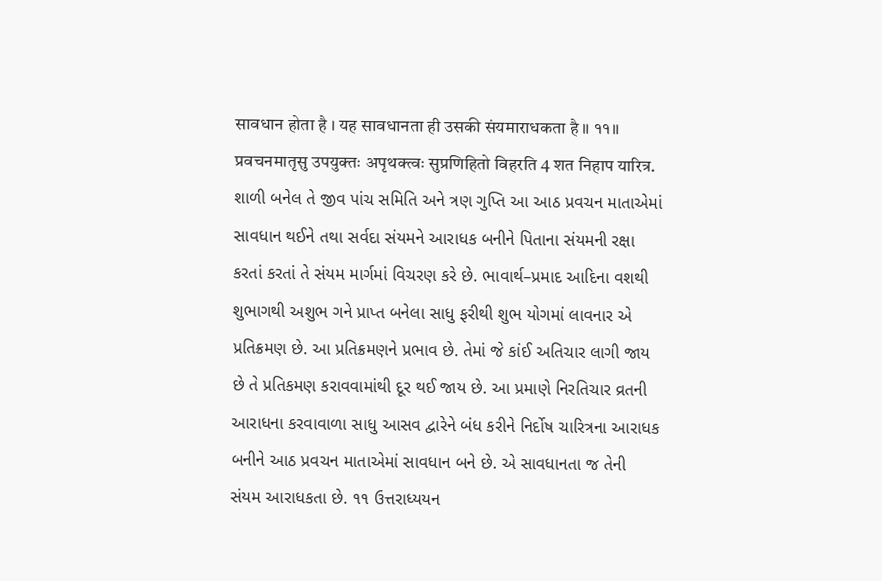सावधान होता है । यह सावधानता ही उसकी संयमाराधकता है ॥ ११॥ प्रवचनमातृसु उपयुक्तः अपृथक्त्वः सुप्रणिहितो विहरति 4 शत निहाप यारित्र. શાળી બનેલ તે જીવ પાંચ સમિતિ અને ત્રણ ગુપ્તિ આ આઠ પ્રવચન માતાએમાં સાવધાન થઈને તથા સર્વદા સંયમને આરાધક બનીને પિતાના સંયમની રક્ષા કરતાં કરતાં તે સંયમ માર્ગમાં વિચરણ કરે છે. ભાવાર્થ–પ્રમાદ આદિના વશથી શુભાગથી અશુભ ગને પ્રાપ્ત બનેલા સાધુ ફરીથી શુભ યોગમાં લાવનાર એ પ્રતિક્રમણ છે. આ પ્રતિક્રમણને પ્રભાવ છે. તેમાં જે કાંઈ અતિચાર લાગી જાય છે તે પ્રતિકમણ કરાવવામાંથી દૂર થઈ જાય છે. આ પ્રમાણે નિરતિચાર વ્રતની આરાધના કરવાવાળા સાધુ આસવ દ્વારેને બંધ કરીને નિર્દોષ ચારિત્રના આરાધક બનીને આઠ પ્રવચન માતાએમાં સાવધાન બને છે. એ સાવધાનતા જ તેની સંયમ આરાધકતા છે. ૧૧ ઉત્તરાધ્યયન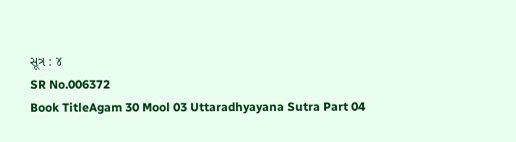સૂત્ર : ૪
SR No.006372
Book TitleAgam 30 Mool 03 Uttaradhyayana Sutra Part 04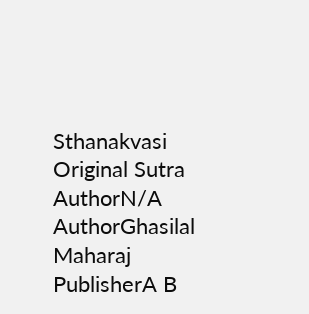Sthanakvasi
Original Sutra AuthorN/A
AuthorGhasilal Maharaj
PublisherA B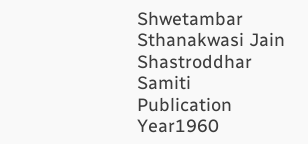Shwetambar Sthanakwasi Jain Shastroddhar Samiti
Publication Year1960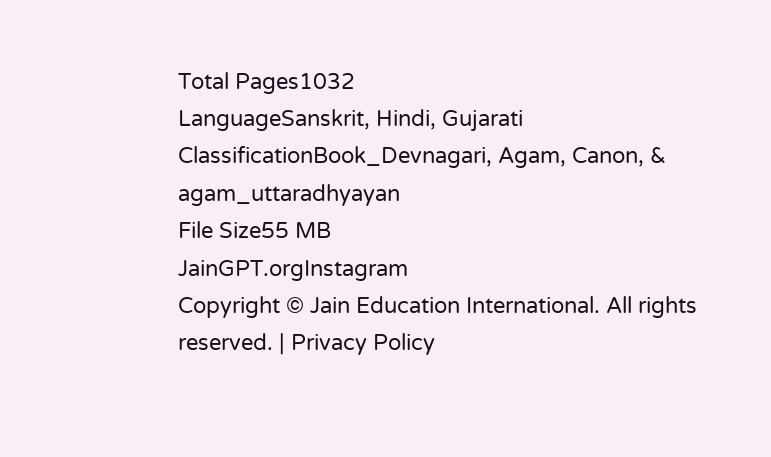Total Pages1032
LanguageSanskrit, Hindi, Gujarati
ClassificationBook_Devnagari, Agam, Canon, & agam_uttaradhyayan
File Size55 MB
JainGPT.orgInstagram
Copyright © Jain Education International. All rights reserved. | Privacy Policy